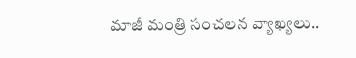మాజీ మంత్రి సంచలన వ్యాఖ్యలు..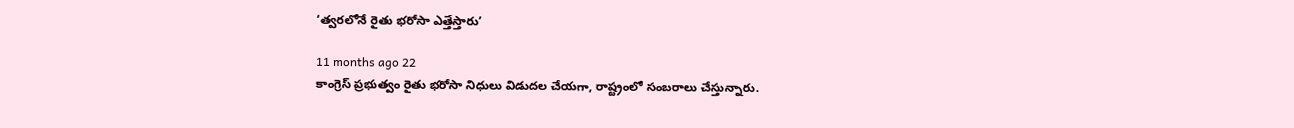‘త్వరలోనే రైతు భరోసా ఎత్తేస్తారు’

11 months ago 22
కాంగ్రెస్ ప్రభుత్వం రైతు భరోసా నిధులు విడుదల చేయగా, రాష్ట్రంలో సంబరాలు చేస్తున్నారు.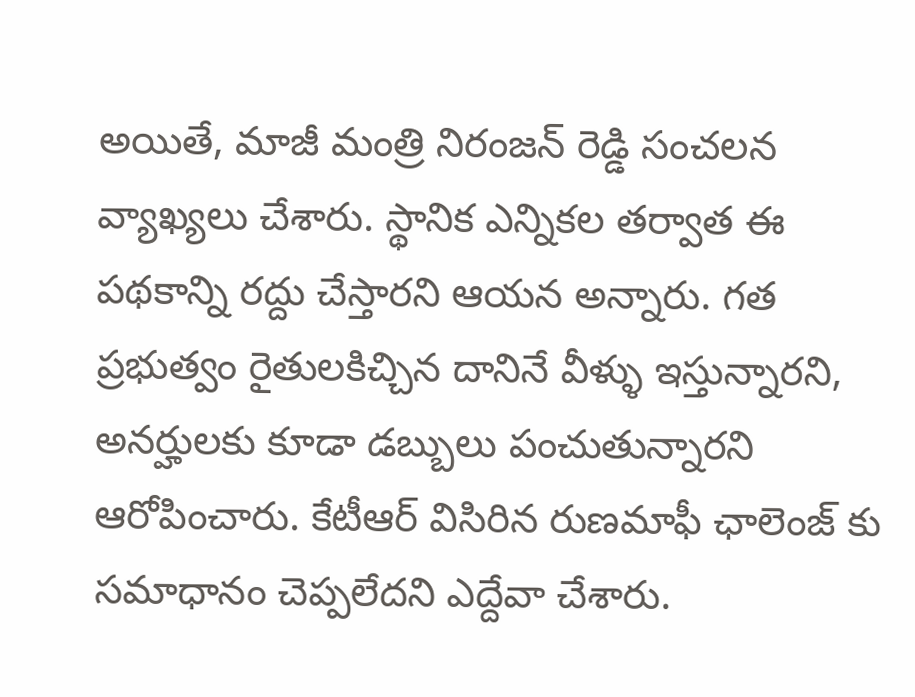అయితే, మాజీ మంత్రి నిరంజన్ రెడ్డి సంచలన వ్యాఖ్యలు చేశారు. స్థానిక ఎన్నికల తర్వాత ఈ పథకాన్ని రద్దు చేస్తారని ఆయన అన్నారు. గత ప్రభుత్వం రైతులకిచ్చిన దానినే వీళ్ళు ఇస్తున్నారని, అనర్హులకు కూడా డబ్బులు పంచుతున్నారని ఆరోపించారు. కేటీఆర్ విసిరిన రుణమాఫీ ఛాలెంజ్ కు సమాధానం చెప్పలేదని ఎద్దేవా చేశారు.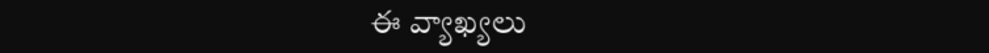ఈ వ్యాఖ్యలు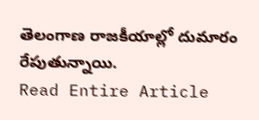తెలంగాణ రాజకీయాల్లో దుమారం రేపుతున్నాయి.
Read Entire Article